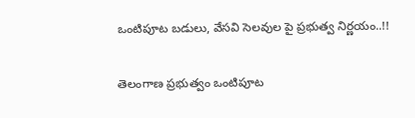ఒంటిపూట బడులు, వేసవి సెలవుల పై ప్రభుత్వ నిర్ణయం..!!

తెలంగాణ ప్ర‌భుత్వం ఒంటిపూట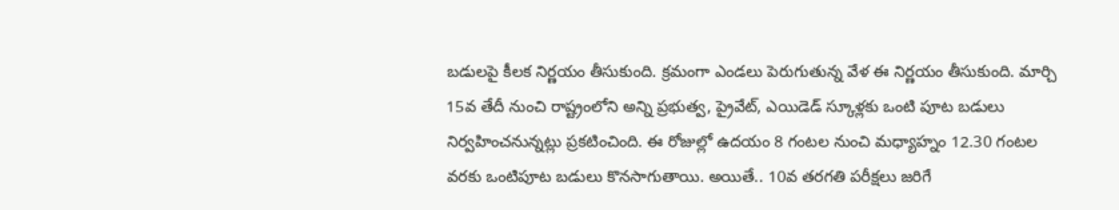బడులపై కీలక నిర్ణయం తీసుకుంది. క్రమంగా ఎండలు పెరుగుతున్న వేళ ఈ నిర్ణయం తీసుకుంది. మార్చి 15వ తేదీ నుంచి రాష్ట్రంలోని అన్ని ప్రభుత్వ, ప్రైవేట్, ఎయిడెడ్‌ స్కూళ్లకు ఒంటి పూట బడులు నిర్వహించ‌నున్నట్లు ప్రకటించింది. ఈ రోజుల్లో ఉదయం 8 గంటల నుంచి మధ్యాహ్నం 12.30 గంటల వరకు ఒంటిపూట బడులు కొనసాగుతాయి. అయితే.. 10వ తరగతి పరీక్షలు జరిగే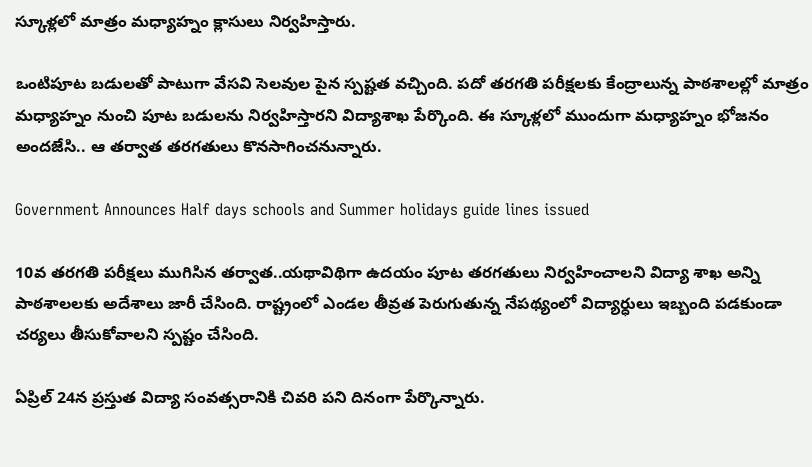స్కూళ్లలో మాత్రం మధ్యాహ్నం క్లాసులు నిర్వహిస్తారు.

ఒంటిపూట బడులతో పాటుగా వేసవి సెలవుల పైన స్పష్టత వచ్చింది. పదో తరగతి పరీక్షలకు కేంద్రాలున్న పాఠశాలల్లో మాత్రం మధ్యాహ్నం నుంచి పూట బడులను నిర్వహిస్తారని విద్యాశాఖ పేర్కొంది. ఈ స్కూళ్లలో ముందుగా మధ్యాహ్నం భోజనం అందజేసి.. ఆ తర్వాత తరగతులు కొనసాగించనున్నారు.

Government Announces Half days schools and Summer holidays guide lines issued

10వ తరగతి పరీక్షలు ముగిసిన తర్వాత..యథావిథిగా ఉదయం పూట తరగతులు నిర్వహించాలని విద్యా శాఖ అన్ని పాఠశాలలకు అదేశాలు జారీ చేసింది. రాష్ట్రంలో ఎండల తీవ్రత పెరుగుతున్న నేపథ్యంలో విద్యార్ధులు ఇబ్బంది పడకుండా చర్యలు తీసుకోవాలని స్పష్టం చేసింది.

ఏప్రిల్ 24న ప్రస్తుత విద్యా సంవత్సరానికి చివరి పని దినంగా పేర్కొన్నారు.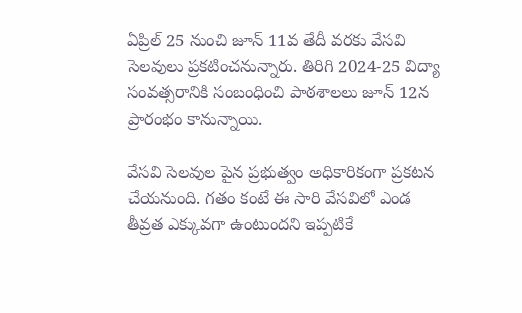ఏప్రిల్ 25 నుంచి జూన్ 11వ తేదీ వరకు వేసవి సెలవులు ప్రకటించనున్నారు. తిరిగి 2024-25 విద్యా సంవత్సరానికి సంబంధించి పాఠశాలలు జూన్ 12న ప్రారంభం కానున్నాయి.

వేసవి సెలవుల పైన ప్రభుత్వం అధికారికంగా ప్రకటన చేయనుంది. గతం కంటే ఈ సారి వేసవిలో ఎండ తీవ్రత ఎక్కువగా ఉంటుందని ఇప్పటికే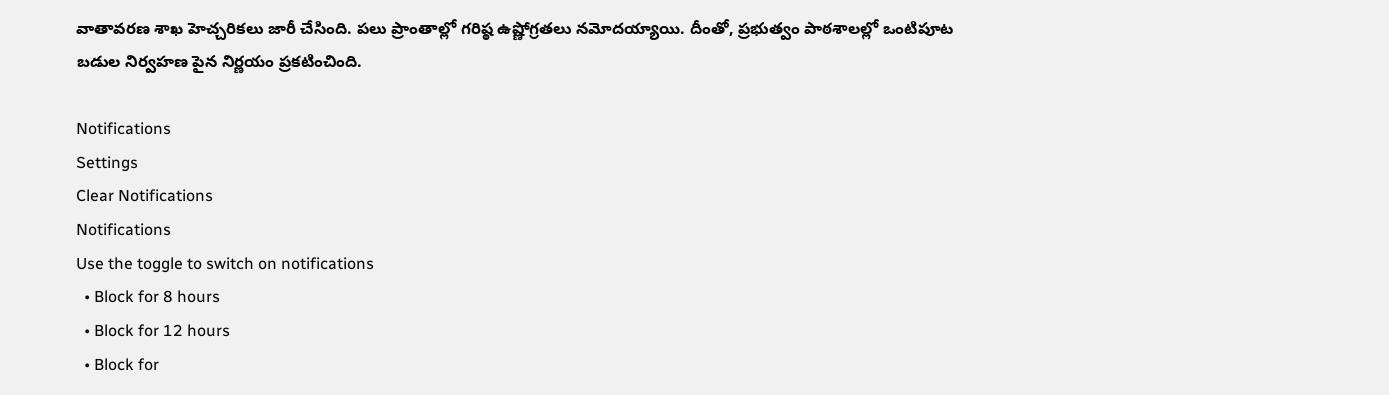వాతావరణ శాఖ హెచ్చరికలు జారీ చేసింది. పలు ప్రాంతాల్లో గరిష్ఠ ఉష్ణోగ్రతలు నమోదయ్యాయి. దీంతో, ప్రభుత్వం పాఠశాలల్లో ఒంటిపూట బడుల నిర్వహణ పైన నిర్ణయం ప్రకటించింది.

Notifications
Settings
Clear Notifications
Notifications
Use the toggle to switch on notifications
  • Block for 8 hours
  • Block for 12 hours
  • Block for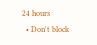24 hours
  • Don't block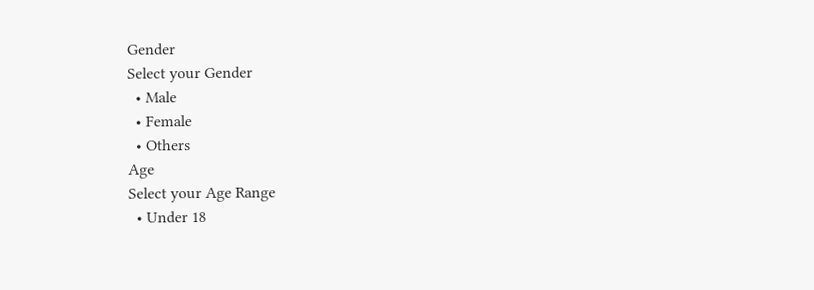Gender
Select your Gender
  • Male
  • Female
  • Others
Age
Select your Age Range
  • Under 18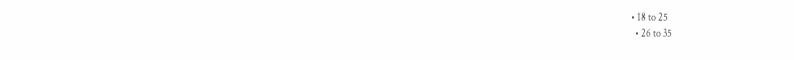• 18 to 25
  • 26 to 35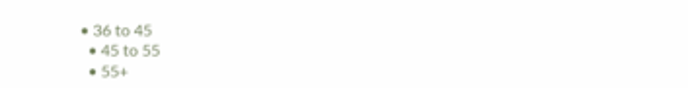• 36 to 45
  • 45 to 55
  • 55+